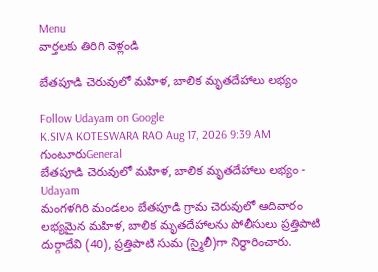Menu
వార్తలకు తిరిగి వెళ్లండి

బేతపూడి చెరువులో మహిళ, బాలిక మృతదేహాలు లభ్యం

Follow Udayam on Google
K.SIVA KOTESWARA RAO Aug 17, 2026 9:39 AM గుంటూరుGeneral
బేతపూడి చెరువులో మహిళ, బాలిక మృతదేహాలు లభ్యం - Udayam
మంగళగిరి మండలం బేతపూడి గ్రామ చెరువులో ఆదివారం లభ్యమైన మహిళ, బాలిక మృతదేహాలను పోలీసులు ప్రత్తిపాటి దుర్గాదేవి (40), ప్రత్తిపాటి సుమ (స్మైలీ)గా నిర్ధారించారు.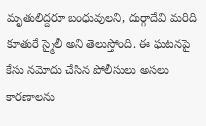మృతులిద్దరూ బంధువులని, దుర్గాదేవి మరిది కూతురే స్మైలీ అని తెలుస్తోంది. ఈ ఘటనపై కేసు నమోదు చేసిన పోలీసులు అసలు కారణాలను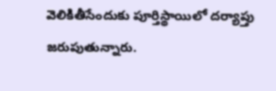వెలికితీసేందుకు పూర్తిస్థాయిలో దర్యాప్తు జరుపుతున్నారు.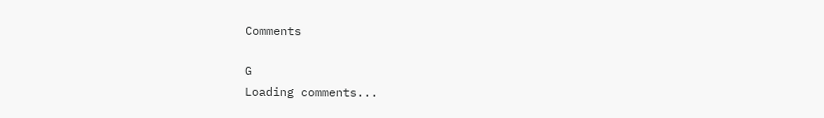Comments

G
Loading comments...